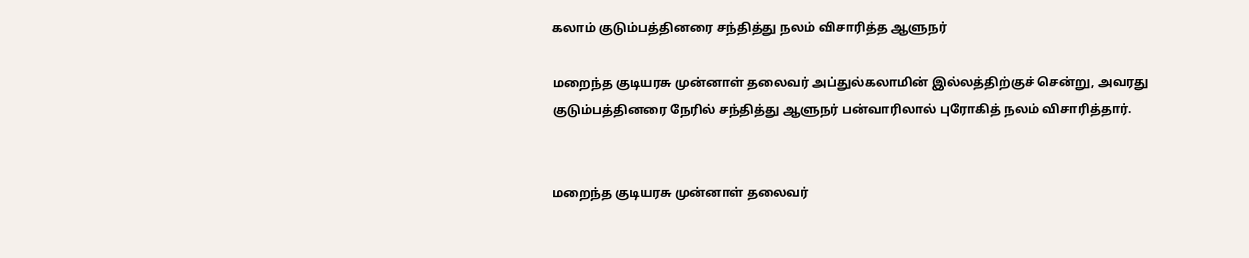கலாம் குடும்பத்தினரை சந்தித்து நலம் விசாரித்த ஆளுநர்

மறைந்த குடியரசு முன்னாள் தலைவர் அப்துல்கலாமின் இல்லத்திற்குச் சென்று, அவரது குடும்பத்தினரை நேரில் சந்தித்து ஆளுநர் பன்வாரிலால் புரோகித் நலம் விசாரித்தார்.


மறைந்த குடியரசு முன்னாள் தலைவர்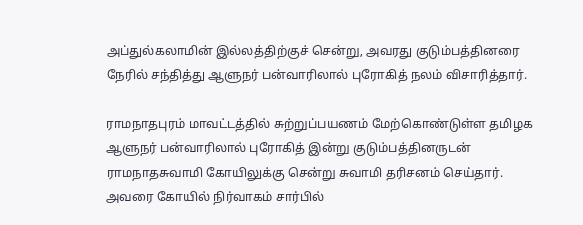அப்துல்கலாமின் இல்லத்திற்குச் சென்று, அவரது குடும்பத்தினரை நேரில் சந்தித்து ஆளுநர் பன்வாரிலால் புரோகித் நலம் விசாரித்தார்.

ராமநாதபுரம் மாவட்டத்தில் சுற்றுப்பயணம் மேற்கொண்டுள்ள தமிழக ஆளுநர் பன்வாரிலால் புரோகித் இன்று குடும்பத்தினருடன் ராமநாதசுவாமி கோயிலுக்கு சென்று சுவாமி தரிசனம் செய்தார். அவரை கோயில் நிர்வாகம் சார்பில்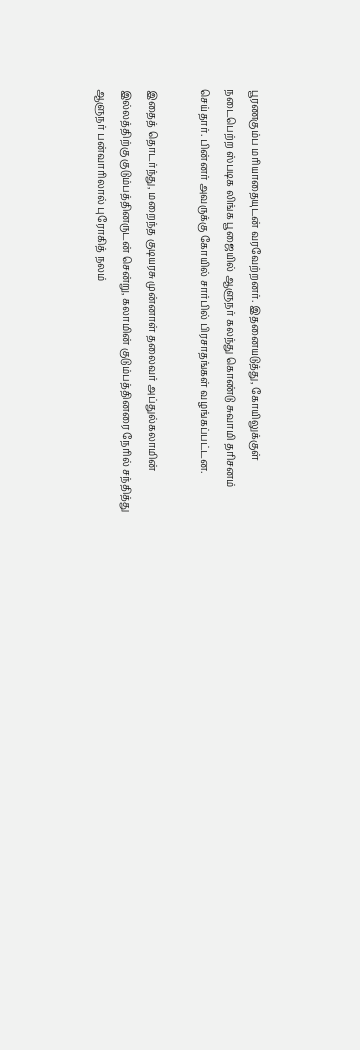பூரணகும்ப மரியாதையுடன் வரவேற்றனர். இதனையடுத்து, கோயிலுக்குள் நடைபெற்ற ஸ்படிக லிங்க பூஜையில் ஆளுநர் கலந்து கொண்டு சுவாமி தரிசனம் செய்தார். பின்னர் அவருக்கு கோயில் சார்பில் பிரசாதங்கள் வழங்கப்பட்டன.

இதைத் தொடர்ந்து, மறைந்த குடியரசு முன்னாள் தலைவர் அப்துல்கலாமின் இல்லத்திற்கு குடும்பத்தினருடன் சென்று, கலாமின் குடும்பத்தினரை நேரில் சந்தித்து ஆளுநர் பன்வாரிலால் புரோகித் நலம்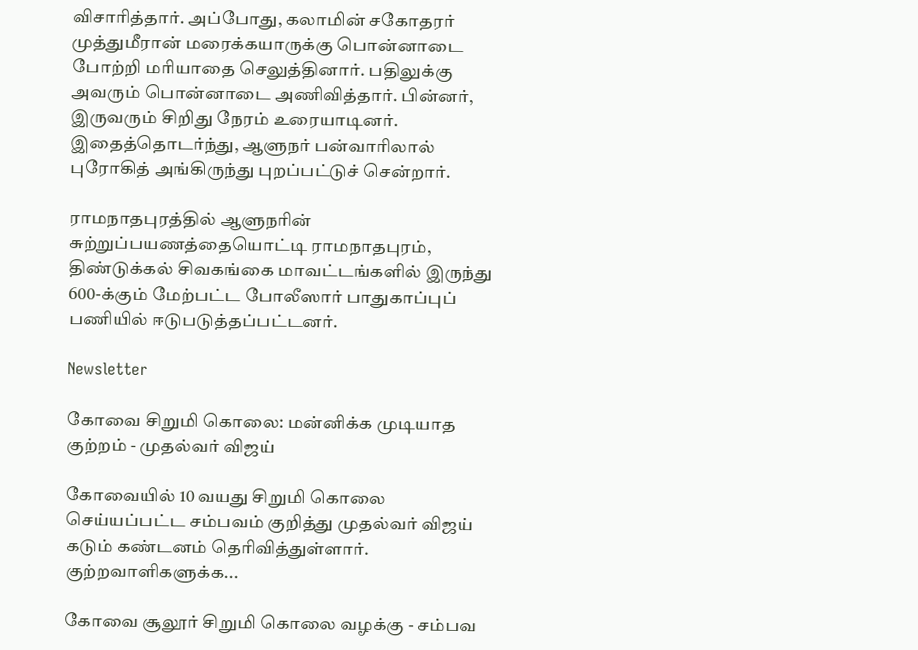விசாரித்தார். அப்போது, கலாமின் சகோதரர் முத்துமீரான் மரைக்கயாருக்கு பொன்னாடை போற்றி மரியாதை செலுத்தினார். பதிலுக்கு அவரும் பொன்னாடை அணிவித்தார். பின்னர், இருவரும் சிறிது நேரம் உரையாடினர். இதைத்தொடர்ந்து, ஆளுநர் பன்வாரிலால் புரோகித் அங்கிருந்து புறப்பட்டுச் சென்றார்.

ராமநாதபுரத்தில் ஆளுநரின் சுற்றுப்பயணத்தையொட்டி ராமநாதபுரம், திண்டுக்கல் சிவகங்கை மாவட்டங்களில் இருந்து 600-க்கும் மேற்பட்ட போலீஸார் பாதுகாப்புப் பணியில் ஈடுபடுத்தப்பட்டனர்.

Newsletter

கோவை சிறுமி கொலை: மன்னிக்க முடியாத குற்றம் - முதல்வர் விஜய்

கோவையில் 10 வயது சிறுமி கொலை செய்யப்பட்ட சம்பவம் குறித்து முதல்வர் விஜய் கடும் கண்டனம் தெரிவித்துள்ளார். குற்றவாளிகளுக்க...

கோவை சூலூர் சிறுமி கொலை வழக்கு - சம்பவ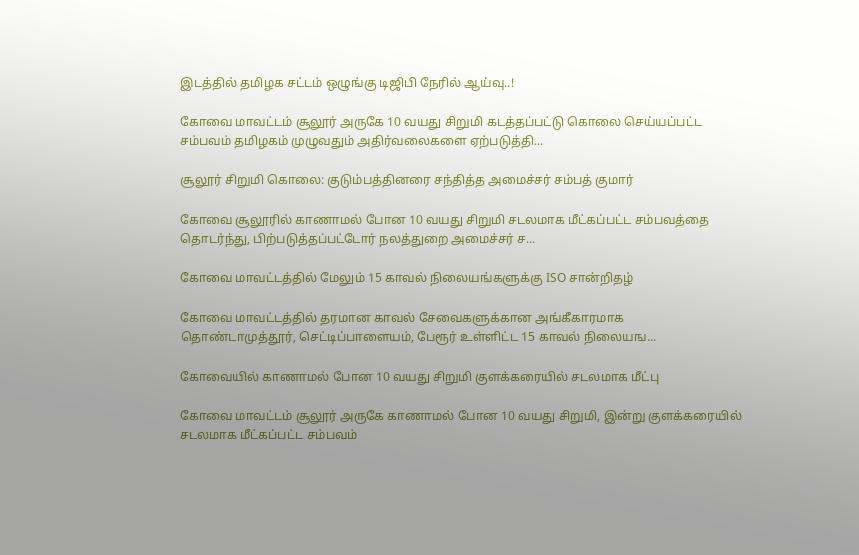இடத்தில் தமிழக சட்டம் ஒழுங்கு டிஜிபி நேரில் ஆய்வு..!

கோவை மாவட்டம் சூலூர் அருகே 10 வயது சிறுமி கடத்தப்பட்டு கொலை செய்யப்பட்ட சம்பவம் தமிழகம் முழுவதும் அதிர்வலைகளை ஏற்படுத்தி...

சூலூர் சிறுமி கொலை: குடும்பத்தினரை சந்தித்த அமைச்சர் சம்பத் குமார்

கோவை சூலூரில் காணாமல் போன 10 வயது சிறுமி சடலமாக மீட்கப்பட்ட சம்பவத்தை தொடர்ந்து, பிற்படுத்தப்பட்டோர் நலத்துறை அமைச்சர் ச...

கோவை மாவட்டத்தில் மேலும் 15 காவல் நிலையங்களுக்கு ISO சான்றிதழ்

கோவை மாவட்டத்தில் தரமான காவல் சேவைகளுக்கான அங்கீகாரமாக தொண்டாமுத்தூர், செட்டிப்பாளையம், பேரூர் உள்ளிட்ட 15 காவல் நிலையங...

கோவையில் காணாமல் போன 10 வயது சிறுமி குளக்கரையில் சடலமாக மீட்பு

கோவை மாவட்டம் சூலூர் அருகே காணாமல் போன 10 வயது சிறுமி, இன்று குளக்கரையில் சடலமாக மீட்கப்பட்ட சம்பவம்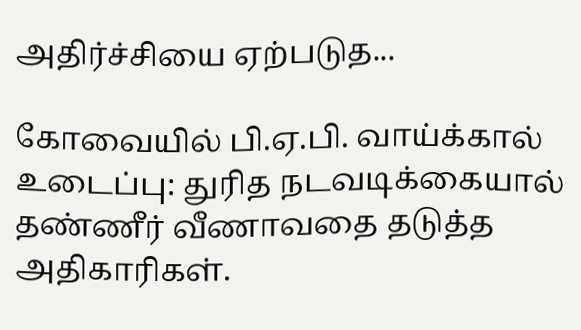அதிர்ச்சியை ஏற்படுத...

கோவையில் பி.ஏ.பி. வாய்க்கால் உடைப்பு: துரித நடவடிக்கையால் தண்ணீர் வீணாவதை தடுத்த அதிகாரிகள்.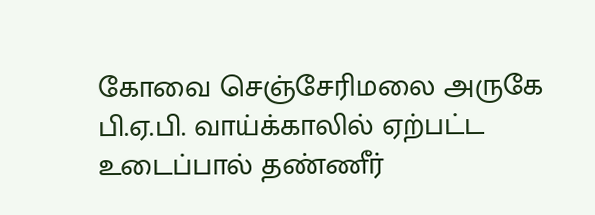கோவை செஞ்சேரிமலை அருகே பி.ஏ.பி. வாய்க்காலில் ஏற்பட்ட உடைப்பால் தண்ணீர்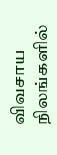விவசாய நிலங்களில்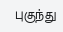புகுந்து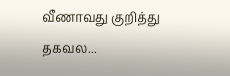வீணாவது குறித்து  தகவல...